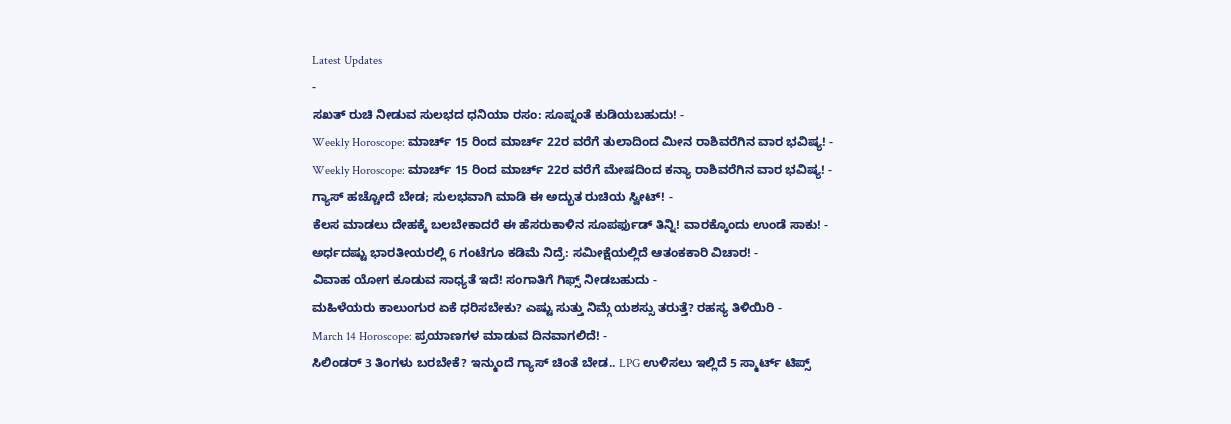Latest Updates
-
ಸಖತ್ ರುಚಿ ನೀಡುವ ಸುಲಭದ ಧನಿಯಾ ರಸಂ: ಸೂಪ್ನಂತೆ ಕುಡಿಯಬಹುದು! -
Weekly Horoscope: ಮಾರ್ಚ್ 15 ರಿಂದ ಮಾರ್ಚ್ 22ರ ವರೆಗೆ ತುಲಾದಿಂದ ಮೀನ ರಾಶಿವರೆಗಿನ ವಾರ ಭವಿಷ್ಯ! -
Weekly Horoscope: ಮಾರ್ಚ್ 15 ರಿಂದ ಮಾರ್ಚ್ 22ರ ವರೆಗೆ ಮೇಷದಿಂದ ಕನ್ಯಾ ರಾಶಿವರೆಗಿನ ವಾರ ಭವಿಷ್ಯ! -
ಗ್ಯಾಸ್ ಹಚ್ಚೋದೆ ಬೇಡ; ಸುಲಭವಾಗಿ ಮಾಡಿ ಈ ಅದ್ಭುತ ರುಚಿಯ ಸ್ವೀಟ್! -
ಕೆಲಸ ಮಾಡಲು ದೇಹಕ್ಕೆ ಬಲಬೇಕಾದರೆ ಈ ಹೆಸರುಕಾಳಿನ ಸೂಪರ್ಫುಡ್ ತಿನ್ನಿ! ವಾರಕ್ಕೊಂದು ಉಂಡೆ ಸಾಕು! -
ಅರ್ಧದಷ್ಟು ಭಾರತೀಯರಲ್ಲಿ 6 ಗಂಟೆಗೂ ಕಡಿಮೆ ನಿದ್ರೆ: ಸಮೀಕ್ಷೆಯಲ್ಲಿದೆ ಆತಂಕಕಾರಿ ವಿಚಾರ! -
ವಿವಾಹ ಯೋಗ ಕೂಡುವ ಸಾಧ್ಯತೆ ಇದೆ! ಸಂಗಾತಿಗೆ ಗಿಫ್ಸ್ ನೀಡಬಹುದು -
ಮಹಿಳೆಯರು ಕಾಲುಂಗುರ ಏಕೆ ಧರಿಸಬೇಕು? ಎಷ್ಟು ಸುತ್ತು ನಿಮ್ಗೆ ಯಶಸ್ಸು ತರುತ್ತೆ? ರಹಸ್ಯ ತಿಳಿಯಿರಿ -
March 14 Horoscope: ಪ್ರಯಾಣಗಳ ಮಾಡುವ ದಿನವಾಗಲಿದೆ! -
ಸಿಲಿಂಡರ್ 3 ತಿಂಗಳು ಬರಬೇಕೆ? ಇನ್ಮುಂದೆ ಗ್ಯಾಸ್ ಚಿಂತೆ ಬೇಡ.. LPG ಉಳಿಸಲು ಇಲ್ಲಿದೆ 5 ಸ್ಮಾರ್ಟ್ ಟಿಪ್ಸ್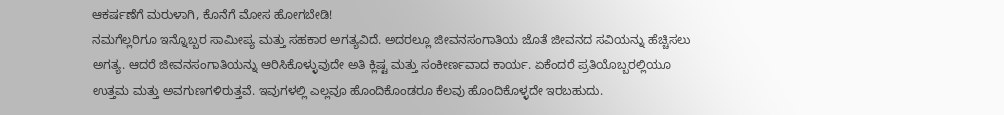ಆಕರ್ಷಣೆಗೆ ಮರುಳಾಗಿ, ಕೊನೆಗೆ ಮೋಸ ಹೋಗಬೇಡಿ!
ನಮಗೆಲ್ಲರಿಗೂ ಇನ್ನೊಬ್ಬರ ಸಾಮೀಪ್ಯ ಮತ್ತು ಸಹಕಾರ ಅಗತ್ಯವಿದೆ. ಅದರಲ್ಲೂ ಜೀವನಸಂಗಾತಿಯ ಜೊತೆ ಜೀವನದ ಸವಿಯನ್ನು ಹೆಚ್ಚಿಸಲು ಅಗತ್ಯ. ಆದರೆ ಜೀವನಸಂಗಾತಿಯನ್ನು ಆರಿಸಿಕೊಳ್ಳುವುದೇ ಅತಿ ಕ್ಲಿಷ್ಟ ಮತ್ತು ಸಂಕೀರ್ಣವಾದ ಕಾರ್ಯ. ಏಕೆಂದರೆ ಪ್ರತಿಯೊಬ್ಬರಲ್ಲಿಯೂ ಉತ್ತಮ ಮತ್ತು ಅವಗುಣಗಳಿರುತ್ತವೆ. ಇವುಗಳಲ್ಲಿ ಎಲ್ಲವೂ ಹೊಂದಿಕೊಂಡರೂ ಕೆಲವು ಹೊಂದಿಕೊಳ್ಳದೇ ಇರಬಹುದು.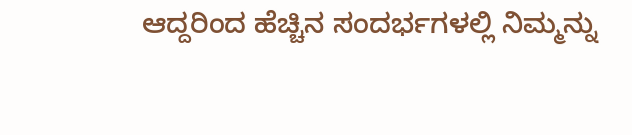ಆದ್ದರಿಂದ ಹೆಚ್ಚಿನ ಸಂದರ್ಭಗಳಲ್ಲಿ ನಿಮ್ಮನ್ನು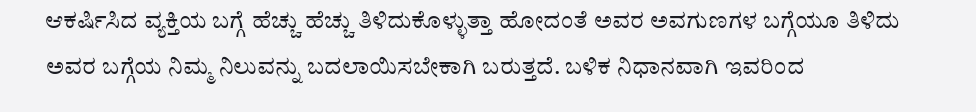ಆಕರ್ಷಿಸಿದ ವ್ಯಕ್ತಿಯ ಬಗ್ಗೆ ಹೆಚ್ಚು ಹೆಚ್ಚು ತಿಳಿದುಕೊಳ್ಳುತ್ತಾ ಹೋದಂತೆ ಅವರ ಅವಗುಣಗಳ ಬಗ್ಗೆಯೂ ತಿಳಿದು ಅವರ ಬಗ್ಗೆಯ ನಿಮ್ಮ ನಿಲುವನ್ನು ಬದಲಾಯಿಸಬೇಕಾಗಿ ಬರುತ್ತದೆ. ಬಳಿಕ ನಿಧಾನವಾಗಿ ಇವರಿಂದ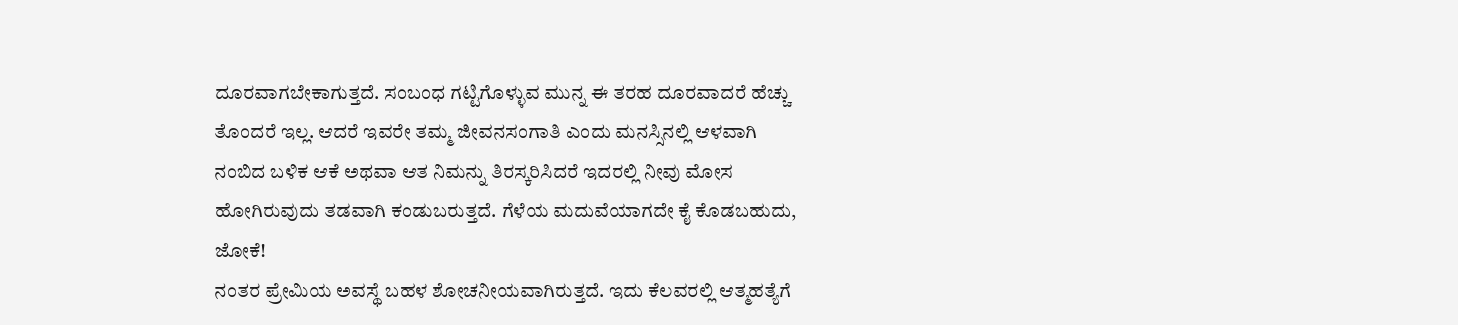ದೂರವಾಗಬೇಕಾಗುತ್ತದೆ. ಸಂಬಂಧ ಗಟ್ಟಿಗೊಳ್ಳುವ ಮುನ್ನ ಈ ತರಹ ದೂರವಾದರೆ ಹೆಚ್ಚು ತೊಂದರೆ ಇಲ್ಲ. ಆದರೆ ಇವರೇ ತಮ್ಮ ಜೀವನಸಂಗಾತಿ ಎಂದು ಮನಸ್ಸಿನಲ್ಲಿ ಆಳವಾಗಿ ನಂಬಿದ ಬಳಿಕ ಆಕೆ ಅಥವಾ ಆತ ನಿಮನ್ನು ತಿರಸ್ಕರಿಸಿದರೆ ಇದರಲ್ಲಿ ನೀವು ಮೋಸ ಹೋಗಿರುವುದು ತಡವಾಗಿ ಕಂಡುಬರುತ್ತದೆ. ಗೆಳೆಯ ಮದುವೆಯಾಗದೇ ಕೈ ಕೊಡಬಹುದು, ಜೋಕೆ!
ನಂತರ ಪ್ರೇಮಿಯ ಅವಸ್ಥೆ ಬಹಳ ಶೋಚನೀಯವಾಗಿರುತ್ತದೆ. ಇದು ಕೆಲವರಲ್ಲಿ ಆತ್ಮಹತ್ಯೆಗೆ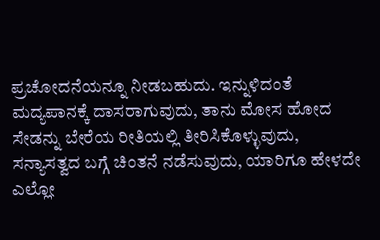ಪ್ರಚೋದನೆಯನ್ನೂ ನೀಡಬಹುದು. ಇನ್ನುಳಿದಂತೆ ಮದ್ಯಪಾನಕ್ಕೆ ದಾಸರಾಗುವುದು, ತಾನು ಮೋಸ ಹೋದ ಸೇಡನ್ನು ಬೇರೆಯ ರೀತಿಯಲ್ಲಿ ತೀರಿಸಿಕೊಳ್ಳುವುದು, ಸನ್ಯಾಸತ್ವದ ಬಗ್ಗೆ ಚಿಂತನೆ ನಡೆಸುವುದು, ಯಾರಿಗೂ ಹೇಳದೇ ಎಲ್ಲೋ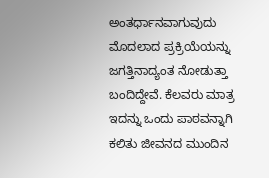ಅಂತರ್ಧಾನವಾಗುವುದು ಮೊದಲಾದ ಪ್ರಕ್ರಿಯೆಯನ್ನು ಜಗತ್ತಿನಾದ್ಯಂತ ನೋಡುತ್ತಾ ಬಂದಿದ್ದೇವೆ. ಕೆಲವರು ಮಾತ್ರ ಇದನ್ನು ಒಂದು ಪಾಠವನ್ನಾಗಿ ಕಲಿತು ಜೀವನದ ಮುಂದಿನ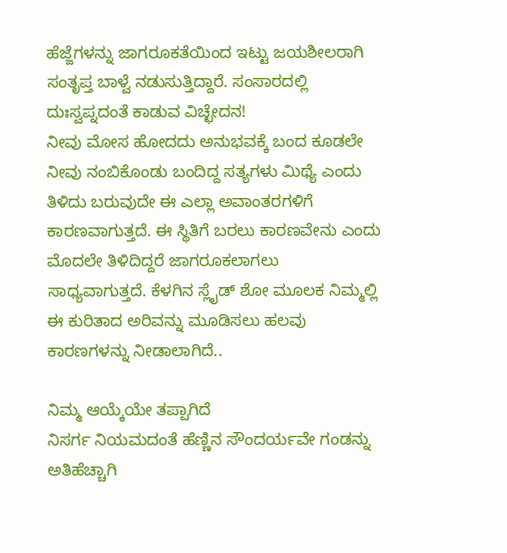ಹೆಜ್ಜೆಗಳನ್ನು ಜಾಗರೂಕತೆಯಿಂದ ಇಟ್ಟು ಜಯಶೀಲರಾಗಿ ಸಂತೃಪ್ತ ಬಾಳ್ವೆ ನಡುಸುತ್ತಿದ್ದಾರೆ. ಸಂಸಾರದಲ್ಲಿ ದುಃಸ್ವಪ್ನದಂತೆ ಕಾಡುವ ವಿಚ್ಛೇದನ!
ನೀವು ಮೋಸ ಹೋದದು ಅನುಭವಕ್ಕೆ ಬಂದ ಕೂಡಲೇ ನೀವು ನಂಬಿಕೊಂಡು ಬಂದಿದ್ದ ಸತ್ಯಗಳು ಮಿಥ್ಯೆ ಎಂದು ತಿಳಿದು ಬರುವುದೇ ಈ ಎಲ್ಲಾ ಅವಾಂತರಗಳಿಗೆ ಕಾರಣವಾಗುತ್ತದೆ. ಈ ಸ್ಥಿತಿಗೆ ಬರಲು ಕಾರಣವೇನು ಎಂದು ಮೊದಲೇ ತಿಳಿದಿದ್ದರೆ ಜಾಗರೂಕಲಾಗಲು ಸಾಧ್ಯವಾಗುತ್ತದೆ. ಕೆಳಗಿನ ಸ್ಲೈಡ್ ಶೋ ಮೂಲಕ ನಿಮ್ಮಲ್ಲಿ ಈ ಕುರಿತಾದ ಅರಿವನ್ನು ಮೂಡಿಸಲು ಹಲವು ಕಾರಣಗಳನ್ನು ನೀಡಾಲಾಗಿದೆ..

ನಿಮ್ಮ ಆಯ್ಕೆಯೇ ತಪ್ಪಾಗಿದೆ
ನಿಸರ್ಗ ನಿಯಮದಂತೆ ಹೆಣ್ಣಿನ ಸೌಂದರ್ಯವೇ ಗಂಡನ್ನು ಅತಿಹೆಚ್ಚಾಗಿ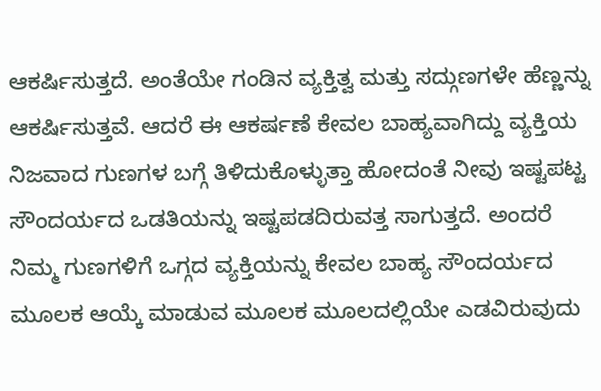ಆಕರ್ಷಿಸುತ್ತದೆ. ಅಂತೆಯೇ ಗಂಡಿನ ವ್ಯಕ್ತಿತ್ವ ಮತ್ತು ಸದ್ಗುಣಗಳೇ ಹೆಣ್ಣನ್ನು ಆಕರ್ಷಿಸುತ್ತವೆ. ಆದರೆ ಈ ಆಕರ್ಷಣೆ ಕೇವಲ ಬಾಹ್ಯವಾಗಿದ್ದು ವ್ಯಕ್ತಿಯ ನಿಜವಾದ ಗುಣಗಳ ಬಗ್ಗೆ ತಿಳಿದುಕೊಳ್ಳುತ್ತಾ ಹೋದಂತೆ ನೀವು ಇಷ್ಟಪಟ್ಟ ಸೌಂದರ್ಯದ ಒಡತಿಯನ್ನು ಇಷ್ಟಪಡದಿರುವತ್ತ ಸಾಗುತ್ತದೆ. ಅಂದರೆ ನಿಮ್ಮ ಗುಣಗಳಿಗೆ ಒಗ್ಗದ ವ್ಯಕ್ತಿಯನ್ನು ಕೇವಲ ಬಾಹ್ಯ ಸೌಂದರ್ಯದ ಮೂಲಕ ಆಯ್ಕೆ ಮಾಡುವ ಮೂಲಕ ಮೂಲದಲ್ಲಿಯೇ ಎಡವಿರುವುದು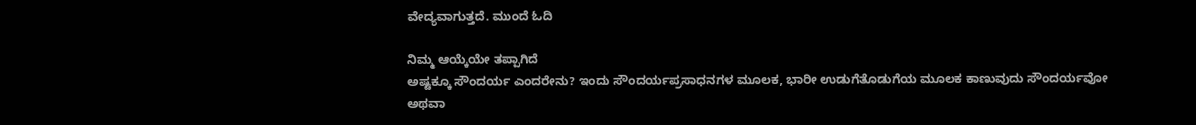ವೇದ್ಯವಾಗುತ್ತದೆ. ಮುಂದೆ ಓದಿ

ನಿಮ್ಮ ಆಯ್ಕೆಯೇ ತಪ್ಪಾಗಿದೆ
ಅಷ್ಟಕ್ಕೂ ಸೌಂದರ್ಯ ಎಂದರೇನು? ಇಂದು ಸೌಂದರ್ಯಪ್ರಸಾಧನಗಳ ಮೂಲಕ, ಭಾರೀ ಉಡುಗೆತೊಡುಗೆಯ ಮೂಲಕ ಕಾಣುವುದು ಸೌಂದರ್ಯವೋ ಅಥವಾ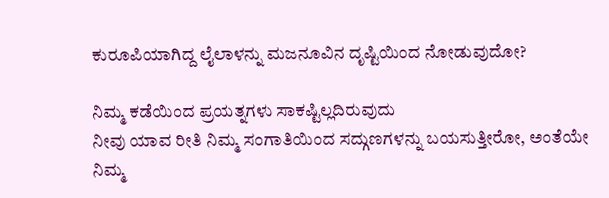ಕುರೂಪಿಯಾಗಿದ್ದ ಲೈಲಾಳನ್ನು ಮಜನೂವಿನ ದೃಷ್ಟಿಯಿಂದ ನೋಡುವುದೋ?

ನಿಮ್ಮ ಕಡೆಯಿಂದ ಪ್ರಯತ್ನಗಳು ಸಾಕಷ್ಟಿಲ್ಲದಿರುವುದು
ನೀವು ಯಾವ ರೀತಿ ನಿಮ್ಮ ಸಂಗಾತಿಯಿಂದ ಸದ್ಗುಣಗಳನ್ನು ಬಯಸುತ್ತೀರೋ, ಅಂತೆಯೇ ನಿಮ್ಮ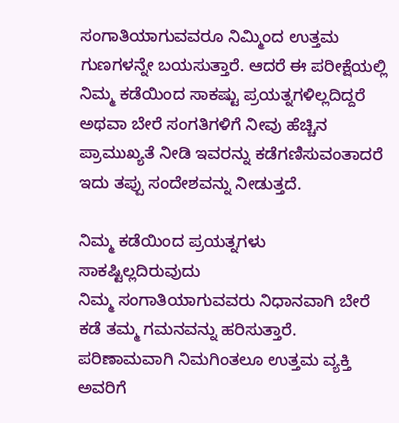ಸಂಗಾತಿಯಾಗುವವರೂ ನಿಮ್ಮಿಂದ ಉತ್ತಮ ಗುಣಗಳನ್ನೇ ಬಯಸುತ್ತಾರೆ. ಆದರೆ ಈ ಪರೀಕ್ಷೆಯಲ್ಲಿ ನಿಮ್ಮ ಕಡೆಯಿಂದ ಸಾಕಷ್ಟು ಪ್ರಯತ್ನಗಳಿಲ್ಲದಿದ್ದರೆ ಅಥವಾ ಬೇರೆ ಸಂಗತಿಗಳಿಗೆ ನೀವು ಹೆಚ್ಚಿನ ಪ್ರಾಮುಖ್ಯತೆ ನೀಡಿ ಇವರನ್ನು ಕಡೆಗಣಿಸುವಂತಾದರೆ ಇದು ತಪ್ಪು ಸಂದೇಶವನ್ನು ನೀಡುತ್ತದೆ.

ನಿಮ್ಮ ಕಡೆಯಿಂದ ಪ್ರಯತ್ನಗಳು ಸಾಕಷ್ಟಿಲ್ಲದಿರುವುದು
ನಿಮ್ಮ ಸಂಗಾತಿಯಾಗುವವರು ನಿಧಾನವಾಗಿ ಬೇರೆ ಕಡೆ ತಮ್ಮ ಗಮನವನ್ನು ಹರಿಸುತ್ತಾರೆ. ಪರಿಣಾಮವಾಗಿ ನಿಮಗಿಂತಲೂ ಉತ್ತಮ ವ್ಯಕ್ತಿ ಅವರಿಗೆ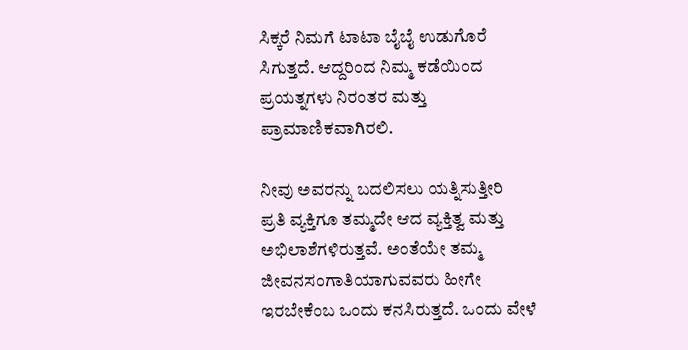ಸಿಕ್ಕರೆ ನಿಮಗೆ ಟಾಟಾ ಬೈಬೈ ಉಡುಗೊರೆ ಸಿಗುತ್ತದೆ. ಆದ್ದರಿಂದ ನಿಮ್ಮ ಕಡೆಯಿಂದ ಪ್ರಯತ್ನಗಳು ನಿರಂತರ ಮತ್ತು ಪ್ರಾಮಾಣಿಕವಾಗಿರಲಿ.

ನೀವು ಅವರನ್ನು ಬದಲಿಸಲು ಯತ್ನಿಸುತ್ತೀರಿ
ಪ್ರತಿ ವ್ಯಕ್ತಿಗೂ ತಮ್ಮದೇ ಆದ ವ್ಯಕ್ತಿತ್ವ ಮತ್ತು ಅಭಿಲಾಶೆಗಳಿರುತ್ತವೆ. ಅಂತೆಯೇ ತಮ್ಮ ಜೀವನಸಂಗಾತಿಯಾಗುವವರು ಹೀಗೇ ಇರಬೇಕೆಂಬ ಒಂದು ಕನಸಿರುತ್ತದೆ. ಒಂದು ವೇಳೆ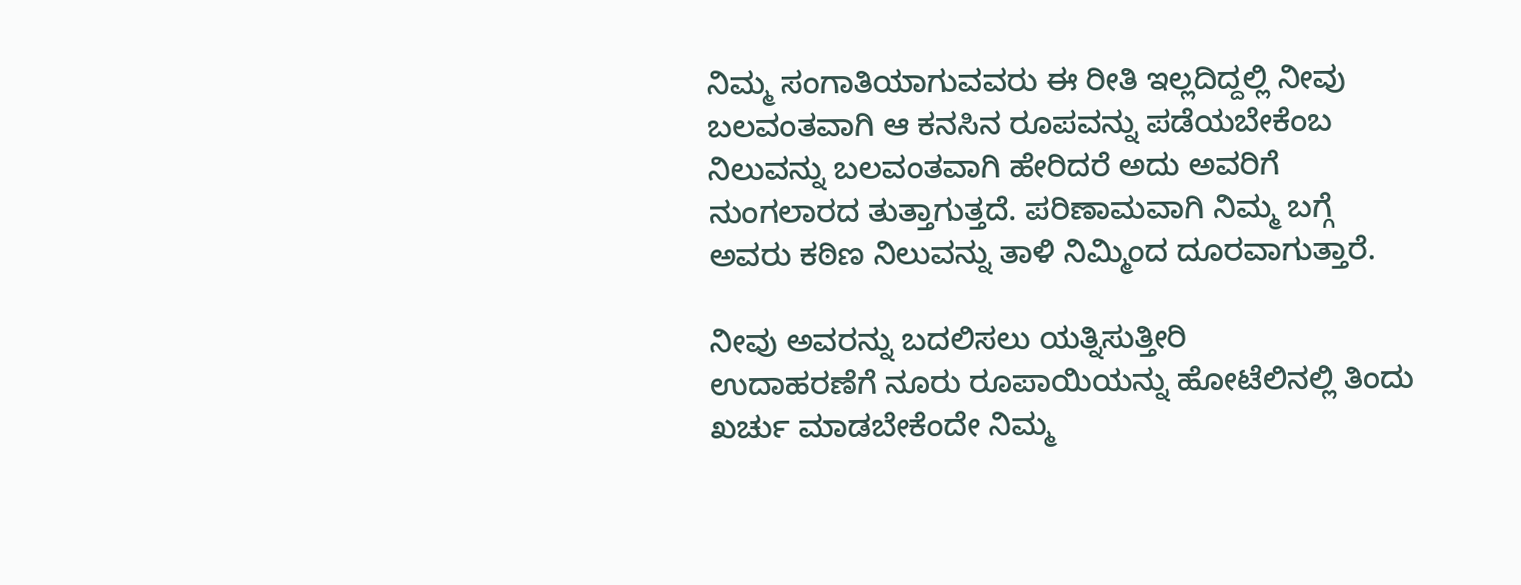ನಿಮ್ಮ ಸಂಗಾತಿಯಾಗುವವರು ಈ ರೀತಿ ಇಲ್ಲದಿದ್ದಲ್ಲಿ ನೀವು ಬಲವಂತವಾಗಿ ಆ ಕನಸಿನ ರೂಪವನ್ನು ಪಡೆಯಬೇಕೆಂಬ ನಿಲುವನ್ನು ಬಲವಂತವಾಗಿ ಹೇರಿದರೆ ಅದು ಅವರಿಗೆ ನುಂಗಲಾರದ ತುತ್ತಾಗುತ್ತದೆ. ಪರಿಣಾಮವಾಗಿ ನಿಮ್ಮ ಬಗ್ಗೆ ಅವರು ಕಠಿಣ ನಿಲುವನ್ನು ತಾಳಿ ನಿಮ್ಮಿಂದ ದೂರವಾಗುತ್ತಾರೆ.

ನೀವು ಅವರನ್ನು ಬದಲಿಸಲು ಯತ್ನಿಸುತ್ತೀರಿ
ಉದಾಹರಣೆಗೆ ನೂರು ರೂಪಾಯಿಯನ್ನು ಹೋಟೆಲಿನಲ್ಲಿ ತಿಂದು ಖರ್ಚು ಮಾಡಬೇಕೆಂದೇ ನಿಮ್ಮ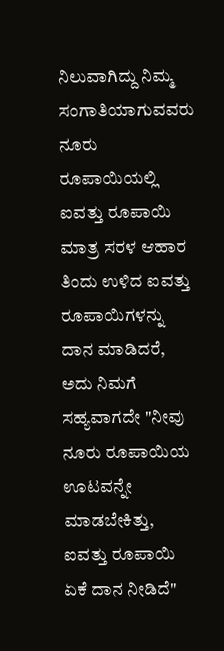ನಿಲುವಾಗಿದ್ದು ನಿಮ್ಮ ಸಂಗಾತಿಯಾಗುವವರು ನೂರು ರೂಪಾಯಿಯಲ್ಲಿ ಐವತ್ತು ರೂಪಾಯಿ ಮಾತ್ರ ಸರಳ ಆಹಾರ ತಿಂದು ಉಳಿದ ಐವತ್ತು ರೂಪಾಯಿಗಳನ್ನು ದಾನ ಮಾಡಿದರೆ, ಅದು ನಿಮಗೆ ಸಹ್ಯವಾಗದೇ "ನೀವು ನೂರು ರೂಪಾಯಿಯ ಊಟವನ್ನೇ ಮಾಡಬೇಕಿತ್ತು, ಐವತ್ತು ರೂಪಾಯಿ ಏಕೆ ದಾನ ನೀಡಿದೆ"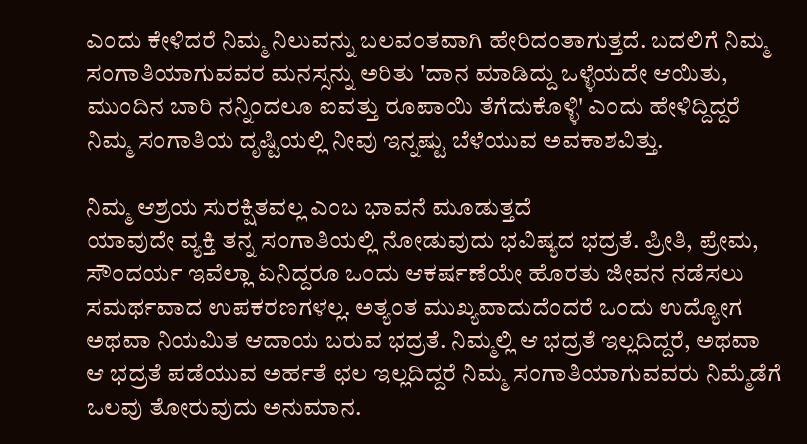ಎಂದು ಕೇಳಿದರೆ ನಿಮ್ಮ ನಿಲುವನ್ನು ಬಲವಂತವಾಗಿ ಹೇರಿದಂತಾಗುತ್ತದೆ. ಬದಲಿಗೆ ನಿಮ್ಮ ಸಂಗಾತಿಯಾಗುವವರ ಮನಸ್ಸನ್ನು ಅರಿತು 'ದಾನ ಮಾಡಿದ್ದು ಒಳ್ಳೆಯದೇ ಆಯಿತು, ಮುಂದಿನ ಬಾರಿ ನನ್ನಿಂದಲೂ ಐವತ್ತು ರೂಪಾಯಿ ತೆಗೆದುಕೊಳ್ಳಿ' ಎಂದು ಹೇಳಿದ್ದಿದ್ದರೆ ನಿಮ್ಮ ಸಂಗಾತಿಯ ದೃಷ್ಟಿಯಲ್ಲಿ ನೀವು ಇನ್ನಷ್ಟು ಬೆಳೆಯುವ ಅವಕಾಶವಿತ್ತು.

ನಿಮ್ಮ ಆಶ್ರಯ ಸುರಕ್ಷಿತವಲ್ಲ ಎಂಬ ಭಾವನೆ ಮೂಡುತ್ತದೆ
ಯಾವುದೇ ವ್ಯಕ್ತಿ ತನ್ನ ಸಂಗಾತಿಯಲ್ಲಿ ನೋಡುವುದು ಭವಿಷ್ಯದ ಭದ್ರತೆ. ಪ್ರೀತಿ, ಪ್ರೇಮ, ಸೌಂದರ್ಯ ಇವೆಲ್ಲಾ ಏನಿದ್ದರೂ ಒಂದು ಆಕರ್ಷಣೆಯೇ ಹೊರತು ಜೀವನ ನಡೆಸಲು ಸಮರ್ಥವಾದ ಉಪಕರಣಗಳಲ್ಲ. ಅತ್ಯಂತ ಮುಖ್ಯವಾದುದೆಂದರೆ ಒಂದು ಉದ್ಯೋಗ ಅಥವಾ ನಿಯಮಿತ ಆದಾಯ ಬರುವ ಭದ್ರತೆ. ನಿಮ್ಮಲ್ಲಿ ಆ ಭದ್ರತೆ ಇಲ್ಲದಿದ್ದರೆ, ಅಥವಾ ಆ ಭದ್ರತೆ ಪಡೆಯುವ ಅರ್ಹತೆ ಛಲ ಇಲ್ಲದಿದ್ದರೆ ನಿಮ್ಮ ಸಂಗಾತಿಯಾಗುವವರು ನಿಮ್ಮೆಡೆಗೆ ಒಲವು ತೋರುವುದು ಅನುಮಾನ.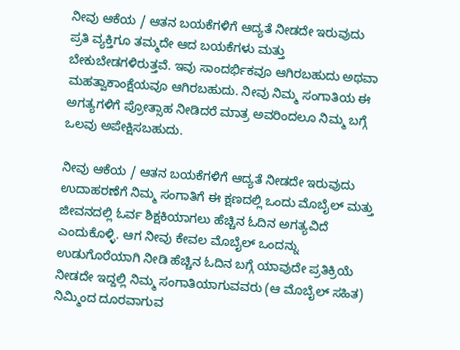ನೀವು ಆಕೆಯ / ಆತನ ಬಯಕೆಗಳಿಗೆ ಆದ್ಯತೆ ನೀಡದೇ ಇರುವುದು
ಪ್ರತಿ ವ್ಯಕ್ತಿಗೂ ತಮ್ಮದೇ ಆದ ಬಯಕೆಗಳು ಮತ್ತು ಬೇಕುಬೇಡಗಳಿರುತ್ತವೆ. ಇವು ಸಾಂದರ್ಭಿಕವೂ ಆಗಿರಬಹುದು ಅಥವಾ ಮಹತ್ವಾಕಾಂಕ್ಷೆಯವೂ ಆಗಿರಬಹುದು. ನೀವು ನಿಮ್ಮ ಸಂಗಾತಿಯ ಈ ಅಗತ್ಯಗಳಿಗೆ ಪ್ರೋತ್ಸಾಹ ನೀಡಿದರೆ ಮಾತ್ರ ಅವರಿಂದಲೂ ನಿಮ್ಮ ಬಗ್ಗೆ ಒಲವು ಅಪೇಕ್ಷಿಸಬಹುದು.

ನೀವು ಆಕೆಯ / ಆತನ ಬಯಕೆಗಳಿಗೆ ಆದ್ಯತೆ ನೀಡದೇ ಇರುವುದು
ಉದಾಹರಣೆಗೆ ನಿಮ್ಮ ಸಂಗಾತಿಗೆ ಈ ಕ್ಷಣದಲ್ಲಿ ಒಂದು ಮೊಬೈಲ್ ಮತ್ತು ಜೀವನದಲ್ಲಿ ಓರ್ವ ಶಿಕ್ಷಕಿಯಾಗಲು ಹೆಚ್ಚಿನ ಓದಿನ ಅಗತ್ಯವಿದೆ ಎಂದುಕೊಳ್ಳಿ. ಆಗ ನೀವು ಕೇವಲ ಮೊಬೈಲ್ ಒಂದನ್ನು ಉಡುಗೊರೆಯಾಗಿ ನೀಡಿ ಹೆಚ್ಚಿನ ಓದಿನ ಬಗ್ಗೆ ಯಾವುದೇ ಪ್ರತಿಕ್ರಿಯೆ ನೀಡದೇ ಇದ್ದಲ್ಲಿ ನಿಮ್ಮ ಸಂಗಾತಿಯಾಗುವವರು (ಆ ಮೊಬೈಲ್ ಸಹಿತ) ನಿಮ್ಮಿಂದ ದೂರವಾಗುವ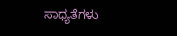ಸಾಧ್ಯತೆಗಳು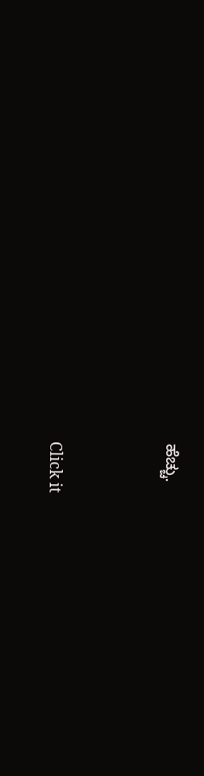ಹೆಚ್ಚು.



Click it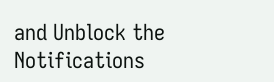and Unblock the Notifications